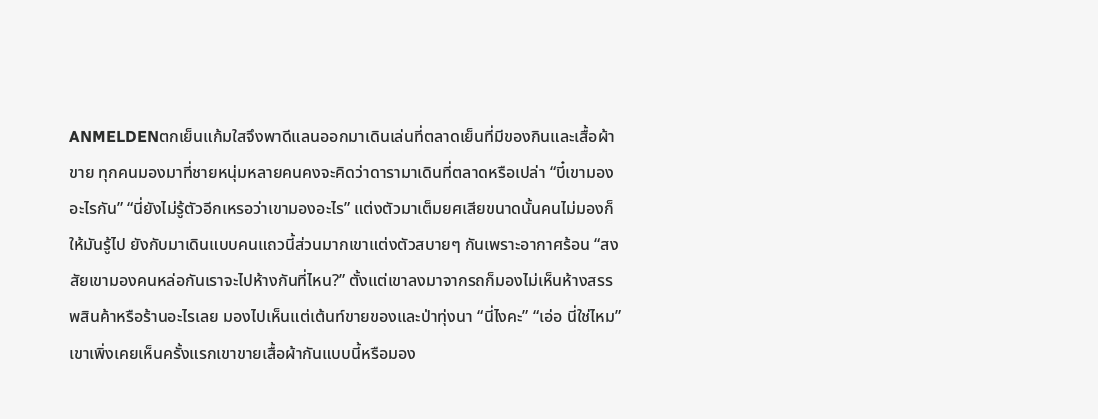ANMELDENตกเย็นแก้มใสจึงพาดีแลนออกมาเดินเล่นที่ตลาดเย็นที่มีของกินและเสื้อผ้าขาย ทุกคนมองมาที่ชายหนุ่มหลายคนคงจะคิดว่าดารามาเดินที่ตลาดหรือเปล่า “บี๋เขามองอะไรกัน” “นี่ยังไม่รู้ตัวอีกเหรอว่าเขามองอะไร” แต่งตัวมาเต็มยศเสียขนาดนั้นคนไม่มองก็ให้มันรู้ไป ยังกับมาเดินแบบคนแถวนี้ส่วนมากเขาแต่งตัวสบายๆ กันเพราะอากาศร้อน “สงสัยเขามองคนหล่อกันเราจะไปห้างกันที่ไหน?” ตั้งแต่เขาลงมาจากรถก็มองไม่เห็นห้างสรรพสินค้าหรือร้านอะไรเลย มองไปเห็นแต่เต้นท์ขายของและป่าทุ่งนา “นี่ไงคะ” “เอ่อ นี่ใช่ไหม” เขาเพิ่งเคยเห็นครั้งแรกเขาขายเสื้อผ้ากันแบบนี้หรือมอง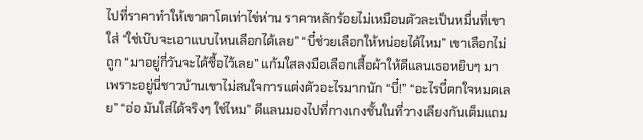ไปที่ราคาทำให้เขาตาโตเท่าไข่ห่าน ราคาหลักร้อยไม่เหมือนตัวละเป็นหมื่นที่เขาใส่ “ใช่เบ๊บจะเอาแบบไหนเลือกได้เลย” “บี๋ช่วยเลือกให้หน่อยได้ไหม” เขาเลือกไม่ถูก “มาอยู่กี่วันจะได้ซื้อไว้เลย” แก้มใสลงมือเลือกเสื้อผ้าให้ดีแลนเธอหยิบๆ มาเพราะอยู่นี่ชาวบ้านเขาไม่สนใจการแต่งตัวอะไรมากนัก “บี๋!” “อะไรบี๋ตกใจหมดเลย” “อ่อ มันใส่ได้จริงๆ ใช่ไหม” ดีแลนมองไปที่กางเกงชั้นในที่วางเลียงกันเต็มแถม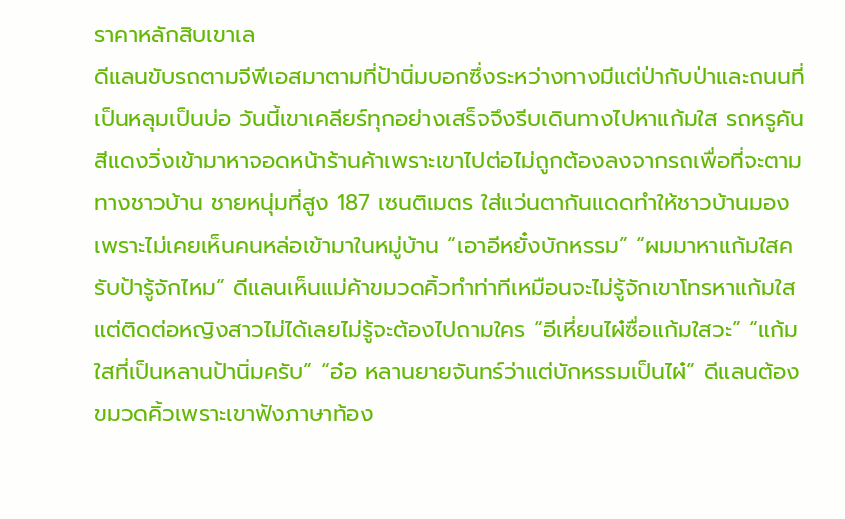ราคาหลักสิบเขาเล
ดีแลนขับรถตามจีพีเอสมาตามที่ป้านิ่มบอกซึ่งระหว่างทางมีแต่ป่ากับป่าและถนนที่เป็นหลุมเป็นบ่อ วันนี้เขาเคลียร์ทุกอย่างเสร็จจึงรีบเดินทางไปหาแก้มใส รถหรูคันสีแดงวิ่งเข้ามาหาจอดหน้าร้านค้าเพราะเขาไปต่อไม่ถูกต้องลงจากรถเพื่อที่จะตามทางชาวบ้าน ชายหนุ่มที่สูง 187 เซนติเมตร ใส่แว่นตากันแดดทำให้ชาวบ้านมองเพราะไม่เคยเห็นคนหล่อเข้ามาในหมู่บ้าน “เอาอีหยั๋งบักหรรม” “ผมมาหาแก้มใสครับป้ารู้จักไหม” ดีแลนเห็นแม่ค้าขมวดคิ้วทำท่าทีเหมือนจะไม่รู้จักเขาโทรหาแก้มใสแต่ติดต่อหญิงสาวไม่ได้เลยไม่รู้จะต้องไปถามใคร “อีเหี่ยนไผ๋ซื่อแก้มใสวะ” “แก้มใสที่เป็นหลานป้านิ่มครับ” “อ๋อ หลานยายจันทร์ว่าแต่บักหรรมเป็นไผ๋” ดีแลนต้องขมวดคิ้วเพราะเขาฟังภาษาท้อง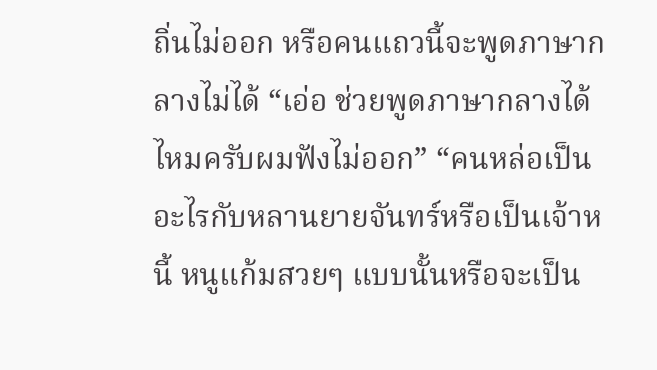ถิ่นไม่ออก หรือคนแถวนี้จะพูดภาษากลางไม่ได้ “เอ่อ ช่วยพูดภาษากลางได้ไหมครับผมฟังไม่ออก” “คนหล่อเป็นอะไรกับหลานยายจันทร์หรือเป็นเจ้าหนี้ หนูแก้มสวยๆ แบบนั้นหรือจะเป็น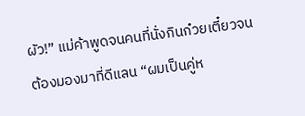ผัว!” แม่ค้าพูดจนคนที่นั่งกินก๋วยเตี๋ยวจนต้องมองมาที่ดีแลน “ผมเป็นคู่ห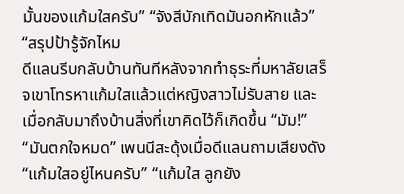มั้นของแก้มใสครับ” “จังสีบักเทิดมันอกหักแล้ว” “สรุปป้ารู้จักไหม
ดีแลนรีบกลับบ้านทันทีหลังจากทำธุระที่มหาลัยเสร็จเขาโทรหาแก้มใสแล้วแต่หญิงสาวไม่รับสาย และเมื่อกลับมาถึงบ้านสิ่งที่เขาคิดไว้ก็เกิดขึ้น “มัม!” “มันตกใจหมด” เพนนีสะดุ้งเมื่อดีแลนถามเสียงดัง “แก้มใสอยู่ไหนครับ” “แก้มใส ลูกยัง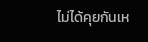ไม่ได้คุยกันเห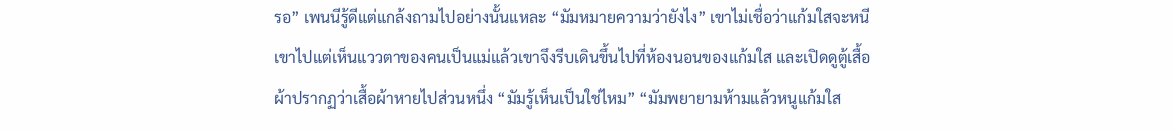รอ” เพนนีรู้ดีแต่แกล้งถามไปอย่างนั้นแหละ “มัมหมายความว่ายังไง” เขาไม่เชื่อว่าแก้มใสจะหนีเขาไปแต่เห็นแววตาของคนเป็นแม่แล้วเขาจึงรีบเดินขึ้นไปที่ห้องนอนของแก้มใส และเปิดดูตู้เสื้อผ้าปรากฏว่าเสื้อผ้าหายไปส่วนหนึ่ง “มัมรู้เห็นเป็นใช่ไหม” “มัมพยายามห้ามแล้วหนูแก้มใส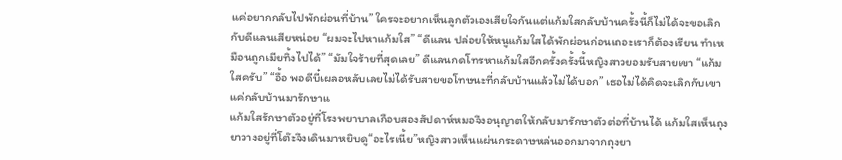แค่อยากกลับไปพักผ่อนที่บ้าน” ใครจะอยากเห็นลูกตัวเองเสียใจกันแต่แก้มใสกลับบ้านครั้งนี้ก็ไม่ได้จะขอเลิกกับดีแลนเสียหน่อย “ผมจะไปหาแก้มใส” “ดีแลน ปล่อยให้หนูแก้มใสได้พักผ่อนก่อนเถอะเราก็ต้องเรียน ทำเหมือนถูกเมียทิ้งไปได้” “มัมใจร้ายที่สุดเลย” ดีแลนกดโทรหาแก้มใสอีกครั้งครั้งนี้หญิงสาวยอมรับสายเขา “แก้มใสครับ” “อื้อ พอดีบี๋เผลอหลับเลยไม่ได้รับสายขอโทษนะที่กลับบ้านแล้วไม่ได้บอก” เธอไม่ได้คิดจะเลิกกับเขาแค่กลับบ้านมารักษาแ
แก้มใสรักษาตัวอยู่ที่โรงพยาบาลเกือบสองสัปดาห์หมอจึงอนุญาตให้กลับมารักษาตัวต่อที่บ้านได้ แก้มใสเห็นถุงยาวางอยู่ที่โต๊ะจึงเดินมาหยิบดู“อะไรเนี้ย”หญิงสาวเห็นแผ่นกระดาษหล่นออกมาจากถุงยา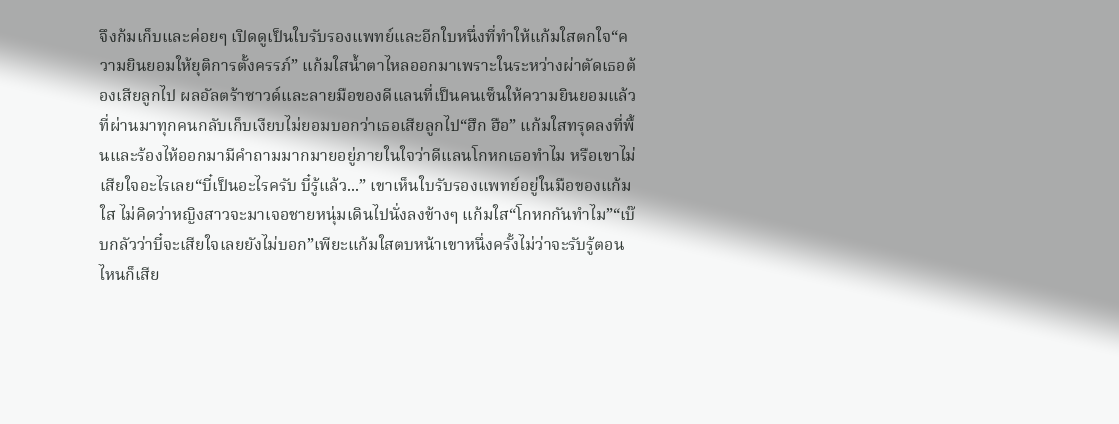จึงก้มเก็บและค่อยๆ เปิดดูเป็นใบรับรองแพทย์และอีกใบหนึ่งที่ทำให้แก้มใสตกใจ“ความยินยอมให้ยุติการตั้งครรภ์” แก้มใสน้ำตาไหลออกมาเพราะในระหว่างผ่าตัดเธอต้องเสียลูกไป ผลอัลตร้าซาวด์และลายมือของดีแลนที่เป็นคนเซ็นให้ความยินยอมแล้วที่ผ่านมาทุกคนกลับเก็บเงียบไม่ยอมบอกว่าเธอเสียลูกไป“ฮึก ฮือ” แก้มใสทรุดลงที่พื้นและร้องไห้ออกมามีคำถามมากมายอยู่ภายในใจว่าดีแลนโกหกเธอทำไม หรือเขาไม่เสียใจอะไรเลย“บี๋เป็นอะไรครับ บี๋รู้แล้ว...” เขาเห็นใบรับรองแพทย์อยู่ในมือของแก้มใส ไม่คิดว่าหญิงสาวจะมาเจอชายหนุ่มเดินไปนั่งลงข้างๆ แก้มใส“โกหกกันทำไม”“เบ๊บกลัวว่าบี๋จะเสียใจเลยยังไม่บอก”เพียะแก้มใสตบหน้าเขาหนึ่งครั้งไม่ว่าจะรับรู้ตอนไหนก็เสีย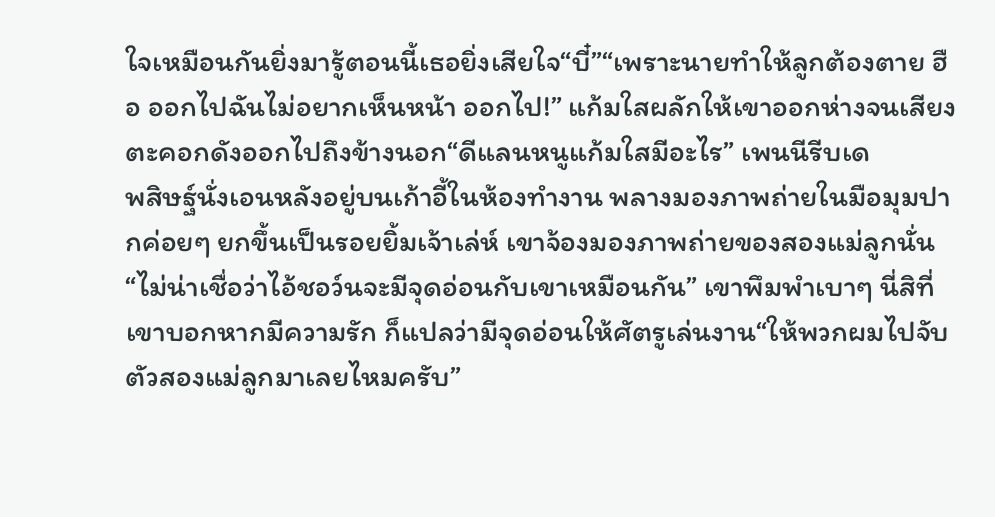ใจเหมือนกันยิ่งมารู้ตอนนี้เธอยิ่งเสียใจ“บี๋”“เพราะนายทำให้ลูกต้องตาย ฮือ ออกไปฉันไม่อยากเห็นหน้า ออกไป!” แก้มใสผลักให้เขาออกห่างจนเสียงตะคอกดังออกไปถึงข้างนอก“ดีแลนหนูแก้มใสมีอะไร” เพนนีรีบเด
พสิษฐ์นั่งเอนหลังอยู่บนเก้าอี้ในห้องทำงาน พลางมองภาพถ่ายในมือมุมปากค่อยๆ ยกขึ้นเป็นรอยยิ้มเจ้าเล่ห์ เขาจ้องมองภาพถ่ายของสองแม่ลูกนั่น“ไม่น่าเชื่อว่าไอ้ชอว์นจะมีจุดอ่อนกับเขาเหมือนกัน” เขาพึมพำเบาๆ นี่สิที่เขาบอกหากมีความรัก ก็แปลว่ามีจุดอ่อนให้ศัตรูเล่นงาน“ให้พวกผมไปจับตัวสองแม่ลูกมาเลยไหมครับ”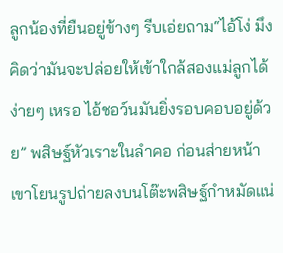ลูกน้องที่ยืนอยู่ข้างๆ รีบเอ่ยถาม“ไอ้โง่ มึงคิดว่ามันจะปล่อยให้เข้าใกล้สองแม่ลูกได้ง่ายๆ เหรอ ไอ้ชอว์นมันยิ่งรอบคอบอยู่ด้วย” พสิษฐ์หัวเราะในลำคอ ก่อนส่ายหน้า เขาโยนรูปถ่ายลงบนโต๊ะพสิษฐ์กำหมัดแน่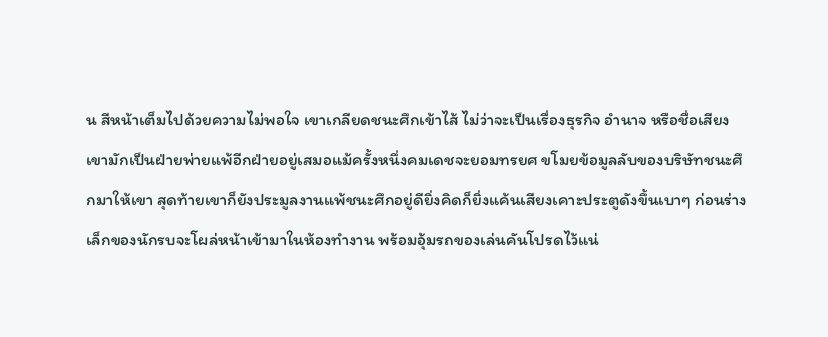น สีหน้าเต็มไปด้วยความไม่พอใจ เขาเกลียดชนะศึกเข้าไส้ ไม่ว่าจะเป็นเรื่องธุรกิจ อำนาจ หรือชื่อเสียง เขามักเป็นฝ่ายพ่ายแพ้อีกฝ่ายอยู่เสมอแม้ครั้งหนึ่งคมเดชจะยอมทรยศ ขโมยข้อมูลลับของบริษัทชนะศึกมาให้เขา สุดท้ายเขาก็ยังประมูลงานแพ้ชนะศึกอยู่ดียิ่งคิดก็ยิ่งแค้นเสียงเคาะประตูดังขึ้นเบาๆ ก่อนร่างเล็กของนักรบจะโผล่หน้าเข้ามาในห้องทำงาน พร้อมอุ้มรถของเล่นคันโปรดไว้แน่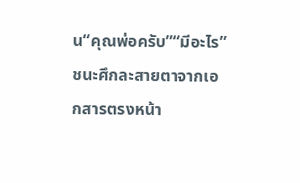น“คุณพ่อครับ”“มีอะไร” ชนะศึกละสายตาจากเอกสารตรงหน้า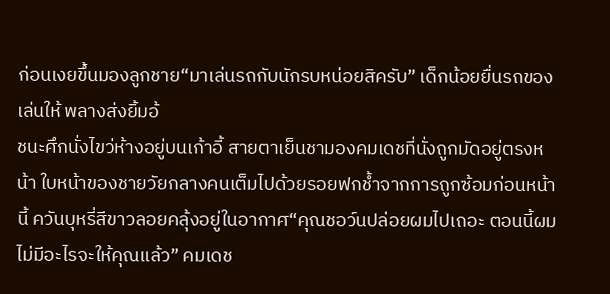ก่อนเงยขึ้นมองลูกชาย“มาเล่นรถกับนักรบหน่อยสิครับ” เด็กน้อยยื่นรถของเล่นให้ พลางส่งยิ้มอ้
ชนะศึกนั่งไขว่ห้างอยู่บนเก้าอี้ สายตาเย็นชามองคมเดชที่นั่งถูกมัดอยู่ตรงหน้า ใบหน้าของชายวัยกลางคนเต็มไปด้วยรอยฟกช้ำจากการถูกซ้อมก่อนหน้านี้ ควันบุหรี่สีขาวลอยคลุ้งอยู่ในอากาศ“คุณชอว์นปล่อยผมไปเถอะ ตอนนี้ผมไม่มีอะไรจะให้คุณแล้ว” คมเดช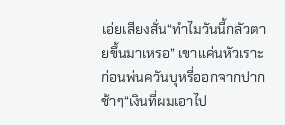เอ่ยเสียงสั่น“ทำไมวันนี้กลัวตายขึ้นมาเหรอ” เขาแค่นหัวเราะ ก่อนพ่นควันบุหรี่ออกจากปากช้าๆ“เงินที่ผมเอาไป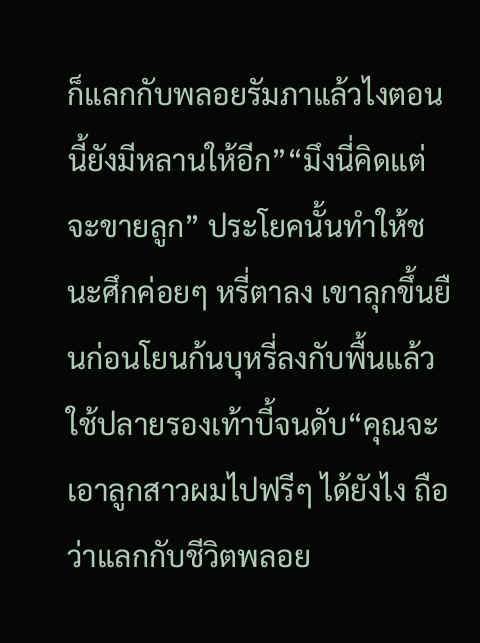ก็แลกกับพลอยรัมภาแล้วไงตอนนี้ยังมีหลานให้อีก”“มึงนี่คิดแต่จะขายลูก” ประโยคนั้นทำให้ชนะศึกค่อยๆ หรี่ตาลง เขาลุกขึ้นยืนก่อนโยนก้นบุหรี่ลงกับพื้นแล้วใช้ปลายรองเท้าบี้จนดับ“คุณจะเอาลูกสาวผมไปฟรีๆ ได้ยังไง ถือว่าแลกกับชีวิตพลอย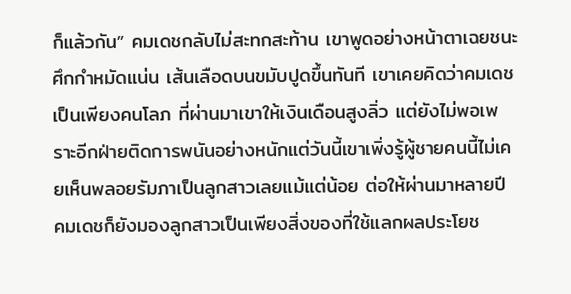ก็แล้วกัน” คมเดชกลับไม่สะทกสะท้าน เขาพูดอย่างหน้าตาเฉยชนะศึกกำหมัดแน่น เส้นเลือดบนขมับปูดขึ้นทันที เขาเคยคิดว่าคมเดชเป็นเพียงคนโลภ ที่ผ่านมาเขาให้เงินเดือนสูงลิ่ว แต่ยังไม่พอเพราะอีกฝ่ายติดการพนันอย่างหนักแต่วันนี้เขาเพิ่งรู้ผู้ชายคนนี้ไม่เคยเห็นพลอยรัมภาเป็นลูกสาวเลยแม้แต่น้อย ต่อให้ผ่านมาหลายปี คมเดชก็ยังมองลูกสาวเป็นเพียงสิ่งของที่ใช้แลกผลประโยช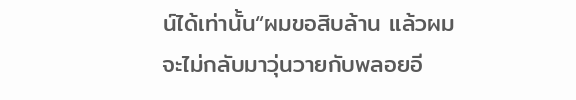น์ได้เท่านั้น“ผมขอสิบล้าน แล้วผมจะไม่กลับมาวุ่นวายกับพลอยอี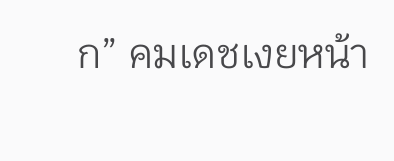ก” คมเดชเงยหน้า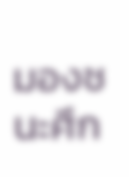มองชนะศึก